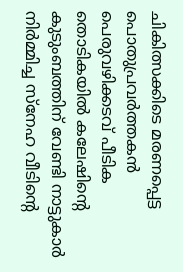ചികിത്സക്കിടെ മരണപ്പെട്ട പൊതുപ്രവര്‍ത്തകന്‍ പെരുവഴിക്കടവ് പീടിക തൊടികയിൽ കലേഷിന്റെ കുടുംബത്തിന് വേണ്ടി നാട്ടുകാർ നിർമ്മിച്ച സ്നേഹ വീടിൻ്റെ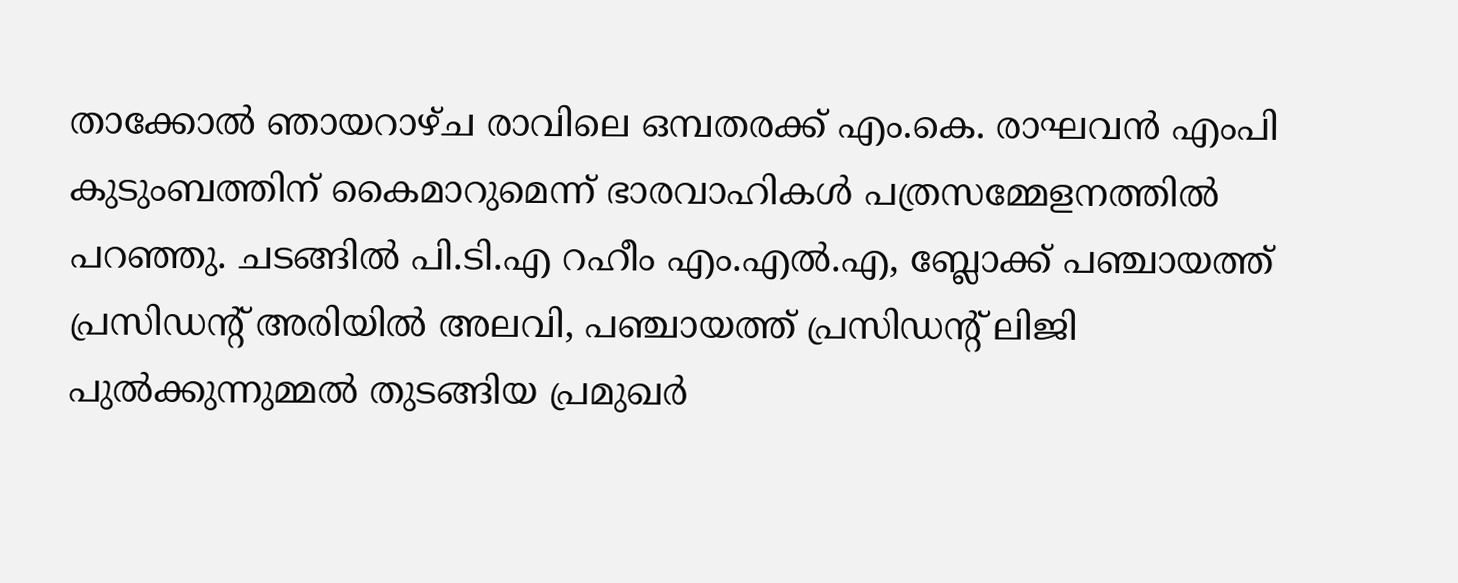താക്കോൽ ഞായറാഴ്ച രാവിലെ ഒമ്പതരക്ക് എം.കെ. രാഘവന്‍ എംപി കുടുംബത്തിന് കൈമാറുമെന്ന് ഭാരവാഹികള്‍ പത്രസമ്മേളനത്തില്‍ പറഞ്ഞു. ചടങ്ങിൽ പി.ടി.എ റഹീം എം.എൽ.എ, ബ്ലോക്ക് പഞ്ചായത്ത് പ്രസിഡൻ്റ് അരിയിൽ അലവി, പഞ്ചായത്ത് പ്രസിഡൻ്റ് ലിജി പുൽക്കുന്നുമ്മൽ തുടങ്ങിയ പ്രമുഖർ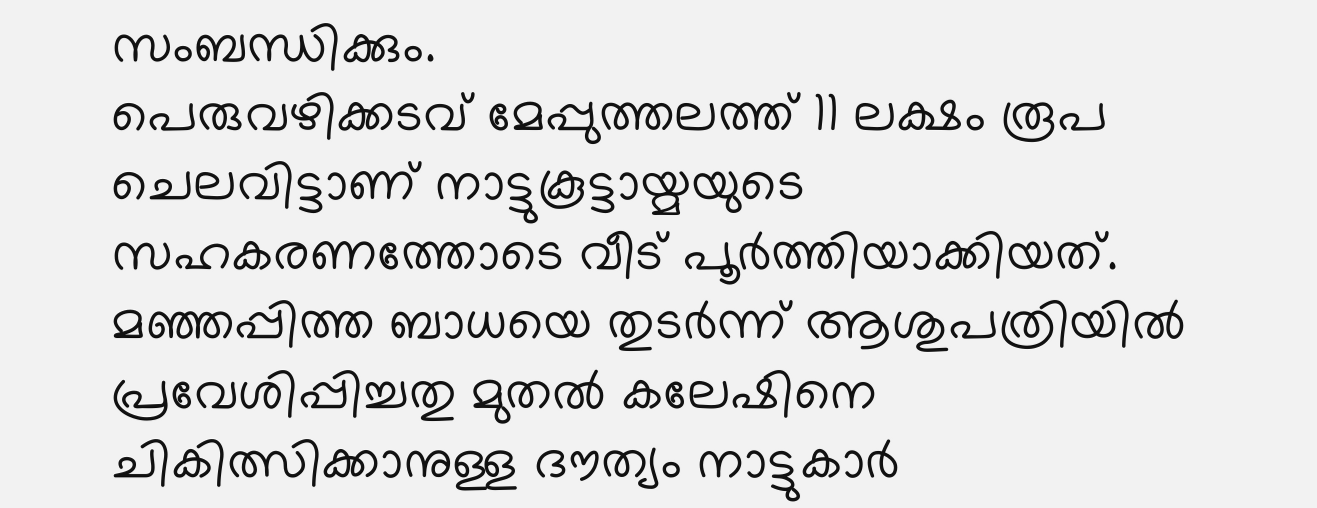സംബന്ധിക്കും.
പെരുവഴിക്കടവ് മേപ്പുത്തലത്ത് 11 ലക്ഷം രൂപ ചെലവിട്ടാണ് നാട്ടുകൂട്ടായ്മയുടെ സഹകരണത്തോടെ വീട് പൂര്‍ത്തിയാക്കിയത്. മഞ്ഞപ്പിത്ത ബാധയെ തുടര്‍ന്ന് ആശുപത്രിയില്‍ പ്രവേശിപ്പിച്ചതു മുതല്‍ കലേഷിനെ ചികിത്സിക്കാനുള്ള ദൗത്യം നാട്ടുകാര്‍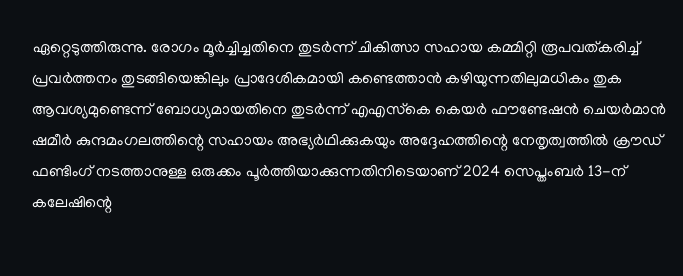ഏറ്റെടുത്തിരുന്നു. രോഗം മൂര്‍ച്ചിച്ചതിനെ തുടര്‍ന്ന് ചികിത്സാ സഹായ കമ്മിറ്റി രൂപവത്കരിച്ച് പ്രവര്‍ത്തനം തുടങ്ങിയെങ്കിലും പ്രാദേശികമായി കണ്ടെത്താന്‍ കഴിയുന്നതിലുമധികം തുക ആവശ്യമുണ്ടെന്ന് ബോധ്യമായതിനെ തുടര്‍ന്ന് എഎസ്‌കെ കെയര്‍ ഫൗണ്ടേഷന്‍ ചെയര്‍മാന്‍ ഷമീര്‍ കുന്ദമംഗലത്തിന്റെ സഹായം അഭ്യര്‍ഥിക്കുകയും അദ്ദേഹത്തിന്റെ നേതൃത്വത്തില്‍ ക്രൗഡ് ഫണ്ടിംഗ് നടത്താനുള്ള ഒരുക്കം പൂര്‍ത്തിയാക്കുന്നതിനിടെയാണ് 2024 സെപ്തംബര്‍ 13-ന് കലേഷിന്റെ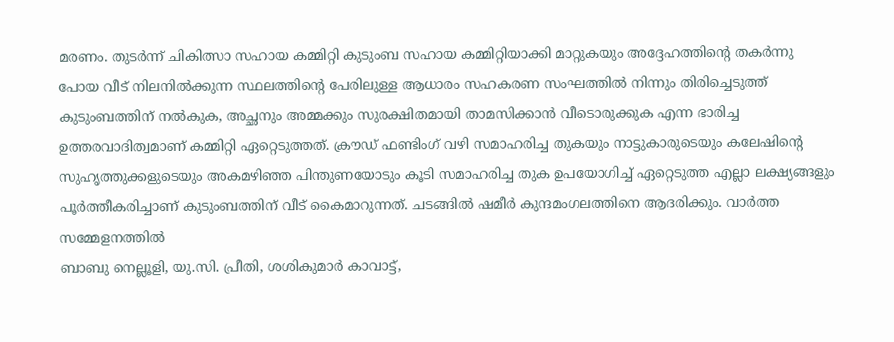മരണം. തുടര്‍ന്ന് ചികിത്സാ സഹായ കമ്മിറ്റി കുടുംബ സഹായ കമ്മിറ്റിയാക്കി മാറ്റുകയും അദ്ദേഹത്തിന്റെ തകര്‍ന്നു പോയ വീട് നിലനില്‍ക്കുന്ന സ്ഥലത്തിന്റെ പേരിലുള്ള ആധാരം സഹകരണ സംഘത്തില്‍ നിന്നും തിരിച്ചെടുത്ത് കുടുംബത്തിന് നല്‍കുക, അച്ഛനും അമ്മക്കും സുരക്ഷിതമായി താമസിക്കാന്‍ വീടൊരുക്കുക എന്ന ഭാരിച്ച ഉത്തരവാദിത്വമാണ് കമ്മിറ്റി ഏറ്റെടുത്തത്. ക്രൗഡ് ഫണ്ടിംഗ് വഴി സമാഹരിച്ച തുകയും നാട്ടുകാരുടെയും കലേഷിന്റെ സുഹൃത്തുക്കളുടെയും അകമഴിഞ്ഞ പിന്തുണയോടും കൂടി സമാഹരിച്ച തുക ഉപയോഗിച്ച് ഏറ്റെടുത്ത എല്ലാ ലക്ഷ്യങ്ങളും പൂര്‍ത്തീകരിച്ചാണ് കുടുംബത്തിന് വീട് കൈമാറുന്നത്. ചടങ്ങിൽ ഷമീർ കുന്ദമംഗലത്തിനെ ആദരിക്കും. വാർത്ത സമ്മേളനത്തിൽ
ബാബു നെല്ലൂളി, യു.സി. പ്രീതി, ശശികുമാര്‍ കാവാട്ട്,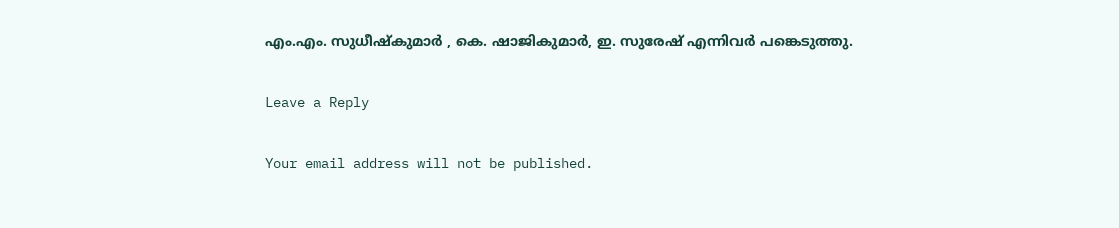എം.എം. സുധീഷ്‌കുമാര്‍ , കെ. ഷാജികുമാര്‍, ഇ. സുരേഷ് എന്നിവര്‍ പങ്കെടുത്തു.

Leave a Reply

Your email address will not be published.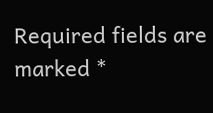Required fields are marked *